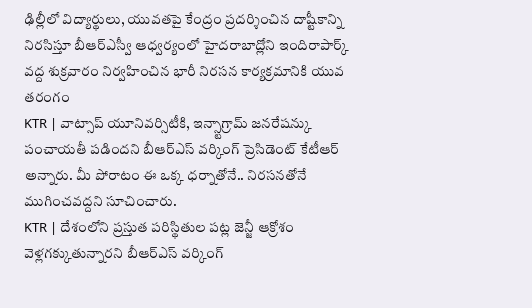ఢిల్లీలో విద్యార్థులు, యువతపై కేంద్రం ప్రదర్శించిన దాష్టీకాన్ని నిరసిస్తూ బీఆర్ఎస్వీ ఆధ్వర్యంలో హైదరాబాద్లోని ఇందిరాపార్క్ వద్ద శుక్రవారం నిర్వహించిన భారీ నిరసన కార్యక్రమానికి యువ తరంగం
KTR | వాట్సాప్ యూనివర్సిటీకి, ఇన్స్టాగ్రామ్ జనరేషన్కు పంచాయతీ పడిందని బీఆర్ఎస్ వర్కింగ్ ప్రెసిడెంట్ కేటీఆర్ అన్నారు. మీ పోరాటం ఈ ఒక్క ధర్నాతోనే.. నిరసనతోనే ముగించవద్దని సూచించారు.
KTR | దేశంలోని ప్రస్తుత పరిస్థితుల పట్ల జెన్జీ ఆక్రోశం వెళ్లగక్కుతున్నారని బీఆర్ఎస్ వర్కింగ్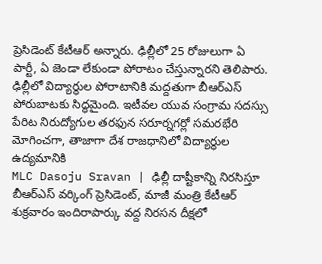ప్రెసిడెంట్ కేటీఆర్ అన్నారు. ఢిల్లీలో 25 రోజులుగా ఏ పార్టీ, ఏ జెండా లేకుండా పోరాటం చేస్తున్నారని తెలిపారు.
ఢిల్లీలో విద్యార్థుల పోరాటానికి మద్దతుగా బీఆర్ఎస్ పోరుబాటకు సిద్ధమైంది. ఇటీవల యువ సంగ్రామ సదస్సు పేరిట నిరుద్యోగుల తరఫున సరూర్నగర్లో సమరభేరి మోగించగా, తాజాగా దేశ రాజధానిలో విద్యార్థుల ఉద్యమానికి
MLC Dasoju Sravan | ఢిల్లీ దాష్టీకాన్ని నిరసిస్తూ బీఆర్ఎస్ వర్కింగ్ ప్రెసిడెంట్, మాజీ మంత్రి కేటీఆర్ శుక్రవారం ఇందిరాపార్కు వద్ద నిరసన దీక్షలో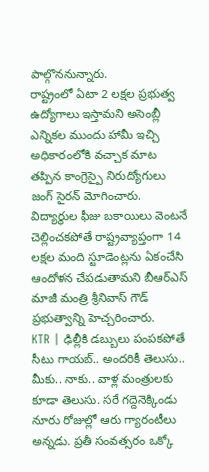పాల్గొననున్నారు.
రాష్ట్రంలో ఏటా 2 లక్షల ప్రభుత్వ ఉద్యోగాలు ఇస్తామని అసెంబ్లీ ఎన్నికల ముందు హామీ ఇచ్చి అధికారంలోకి వచ్చాక మాట తప్పిన కాంగ్రెస్పై నిరుద్యోగులు జంగ్ సైరన్ మోగించారు.
విద్యార్థుల ఫీజు బకాయిలు వెంటనే చెల్లించకపోతే రాష్ట్రవ్యాప్తంగా 14 లక్షల మంది స్టూడెంట్లను ఏకంచేసి ఆందోళన చేపడుతామని బీఆర్ఎస్ మాజీ మంత్రి శ్రీనివాస్ గౌడ్ ప్రభుత్వాన్ని హెచ్చరించారు.
KTR | ఢిల్లీకి డబ్బులు పంపకపోతే సీటు గాయబ్.. అందరికీ తెలుసు.. మీకు.. నాకు.. వాళ్ల మంత్రులకు కూడా తెలుసు. సరే గద్దెనెక్కిండు నూరు రోజుల్లో ఆరు గ్యారంటీలు అన్నడు. ప్రతీ సంవత్సరం ఒక్కో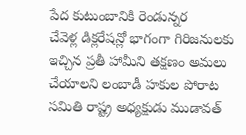పేద కుటుంబానికి రెండున్నర
చేవెళ్ల డిక్లరేషన్లో భాగంగా గిరిజనులకు ఇచ్చిన ప్రతీ హామీని తక్షణం అమలు చేయాలని లంబాడీ హకుల పోరాట సమితి రాష్ట్ర అధ్యక్షుడు ముడావత్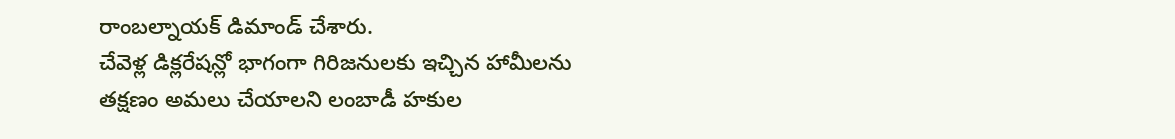రాంబల్నాయక్ డిమాండ్ చేశారు.
చేవెళ్ల డిక్లరేషన్లో భాగంగా గిరిజనులకు ఇచ్చిన హామీలను తక్షణం అమలు చేయాలని లంబాడీ హకుల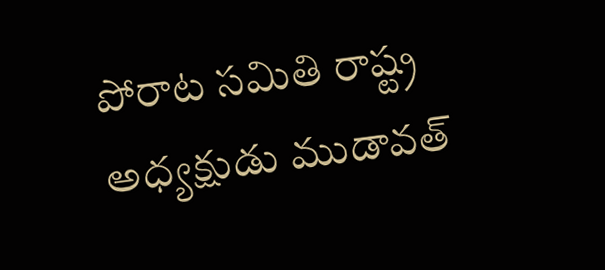పోరాట సమితి రాష్ట్ర అధ్యక్షుడు ముడావత్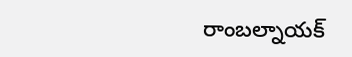రాంబల్నాయక్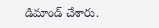డిమాండ్ చేశారు.